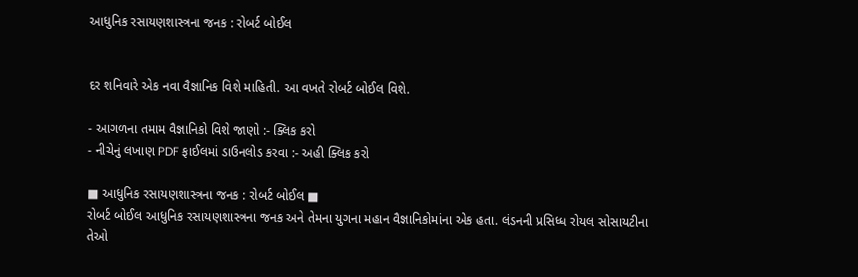આધુનિક રસાયણશાસ્ત્રના જનક : રોબર્ટ બોઈલ


દર શનિવારે એક નવા વૈજ્ઞાનિક વિશે માહિતી. આ વખતે રોબર્ટ બોઈલ વિશે.

- આગળના તમામ વૈજ્ઞાનિકો વિશે જાણો :- ક્લિક કરો
- નીચેનું લખાણ PDF ફાઈલમાં ડાઉનલોડ કરવા :- અહી ક્લિક કરો

■ આધુનિક રસાયણશાસ્ત્રના જનક : રોબર્ટ બોઈલ ■
રોબર્ટ બોઈલ આધુનિક રસાયણશાસ્ત્રના જનક અને તેમના યુગના મહાન વૈજ્ઞાનિકોમાંના એક હતા. લંડનની પ્રસિધ્ધ રોયલ સોસાયટીના તેઓ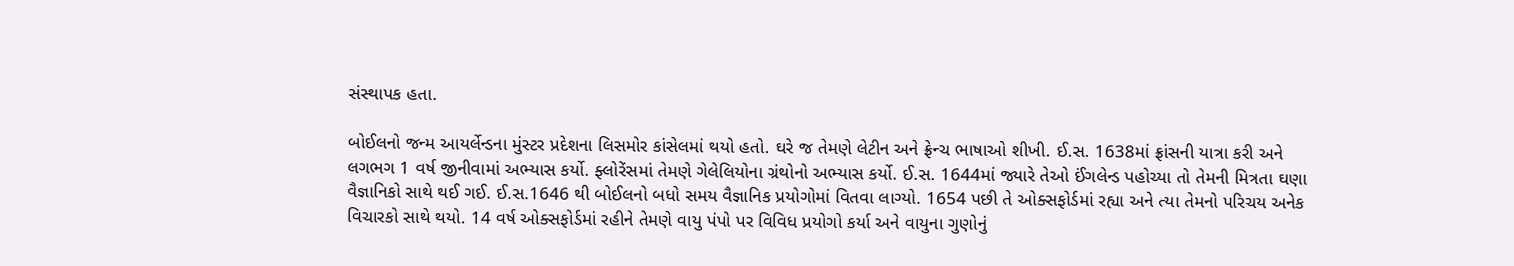સંસ્થાપક હતા.

બોઈલનો જન્મ આયર્લેન્ડના મુંસ્ટર પ્રદેશના લિસમોર કાંસેલમાં થયો હતો. ઘરે જ તેમણે લેટીન અને ફ્રેન્ચ ભાષાઓ શીખી. ઈ.સ. 1638માં ફ્રાંસની યાત્રા કરી અને લગભગ 1 વર્ષ જીનીવામાં અભ્યાસ કર્યો. ફ્લોરેંસમાં તેમણે ગેલેલિયોના ગ્રંથોનો અભ્યાસ કર્યો. ઈ.સ. 1644માં જ્યારે તેઓ ઈંગલેન્ડ પહોચ્યા તો તેમની મિત્રતા ઘણા વૈજ્ઞાનિકો સાથે થઈ ગઈ. ઈ.સ.1646 થી બોઈલનો બધો સમય વૈજ્ઞાનિક પ્રયોગોમાં વિતવા લાગ્યો. 1654 પછી તે ઓક્સફોર્ડમાં રહ્યા અને ત્યા તેમનો પરિચય અનેક વિચારકો સાથે થયો. 14 વર્ષ ઓક્સફોર્ડમાં રહીને તેમણે વાયુ પંપો પર વિવિધ પ્રયોગો કર્યા અને વાયુના ગુણોનું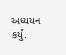અધ્યયન કર્યું.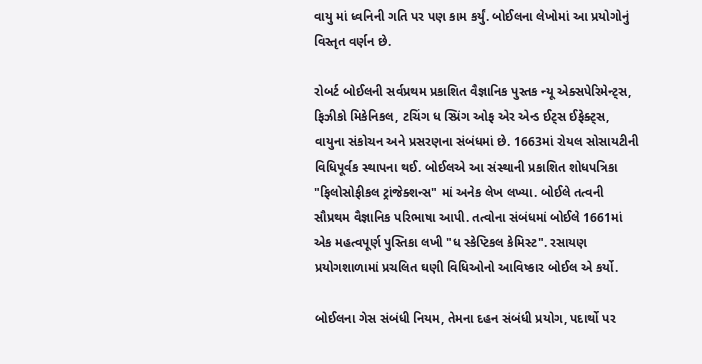વાયુ માં ધ્વનિની ગતિ પર પણ કામ કર્યું. બોઈલના લેખોમાં આ પ્રયોગોનું વિસ્તૃત વર્ણન છે.

રોબર્ટ બોઈલની સર્વપ્રથમ પ્રકાશિત વૈજ્ઞાનિક પુસ્તક ન્યૂ એક્સપેરિમેન્ટ્સ, ફિઝીકો મિકેનિકલ, ટચિંગ ધ સ્પ્રિંગ ઓફ એર એન્ડ ઈટ્સ ઈફેક્ટ્સ, વાયુના સંકોચન અને પ્રસરણના સંબંધમાં છે. 1663માં રોયલ સોસાયટીની વિધિપૂર્વક સ્થાપના થઈ. બોઈલએ આ સંસ્થાની પ્રકાશિત શોધપત્રિકા "ફિલોસોફીકલ ટ્રાંજેક્શન્સ" માં અનેક લેખ લખ્યા. બોઈલે તત્વની સૌપ્રથમ વૈજ્ઞાનિક પરિભાષા આપી. તત્વોના સંબંધમાં બોઈલે 1661માં એક મહત્વપૂર્ણ પુસ્તિકા લખી "ધ સ્કેપ્ટિકલ કેમિસ્ટ". રસાયણ પ્રયોગશાળામાં પ્રચલિત ઘણી વિધિઓનો આવિષ્કાર બોઈલ એ કર્યો.

બોઈલના ગેસ સંબંધી નિયમ, તેમના દહન સંબંધી પ્રયોગ, પદાર્થો પર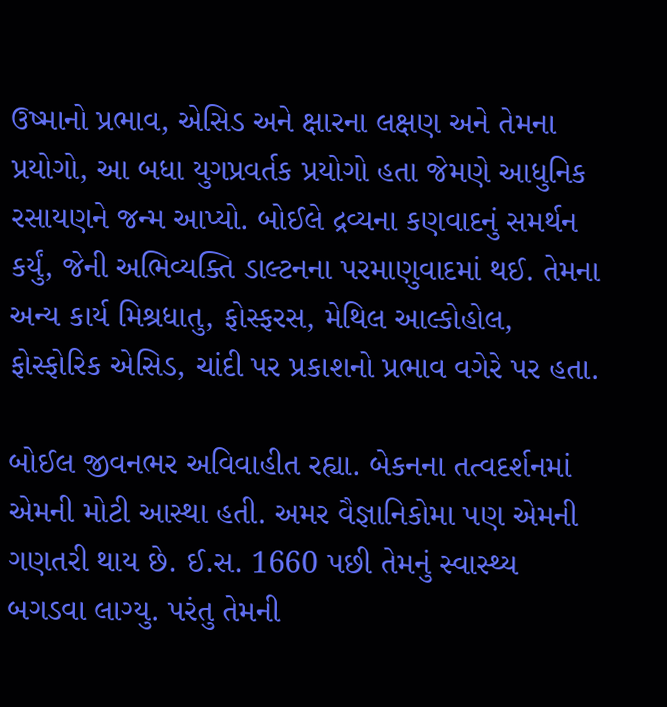ઉષ્માનો પ્રભાવ, એસિડ અને ક્ષારના લક્ષણ અને તેમના પ્રયોગો, આ બધા યુગપ્રવર્તક પ્રયોગો હતા જેમણે આધુનિક રસાયણને જન્મ આપ્યો. બોઈલે દ્રવ્યના કણવાદનું સમર્થન કર્યું, જેની અભિવ્યક્તિ ડાલ્ટનના પરમાણુવાદમાં થઈ. તેમના અન્ય કાર્ય મિશ્રધાતુ, ફોસ્ફરસ, મેથિલ આલ્કોહોલ, ફોસ્ફોરિક એસિડ, ચાંદી પર પ્રકાશનો પ્રભાવ વગેરે પર હતા.

બોઈલ જીવનભર અવિવાહીત રહ્યા. બેકનના તત્વદર્શનમાં એમની મોટી આસ્થા હતી. અમર વૈજ્ઞાનિકોમા પણ એમની ગણતરી થાય છે. ઈ.સ. 1660 પછી તેમનું સ્વાસ્થ્ય બગડવા લાગ્યુ. પરંતુ તેમની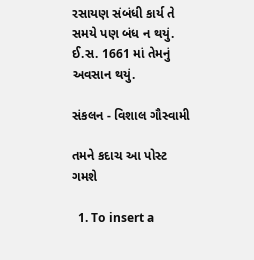રસાયણ સંબંધી કાર્ય તે સમયે પણ બંધ ન થયું. ઈ.સ. 1661 માં તેમનું અવસાન થયું.

સંકલન - વિશાલ ગૌસ્વામી

તમને કદાચ આ પોસ્ટ ગમશે

  1. To insert a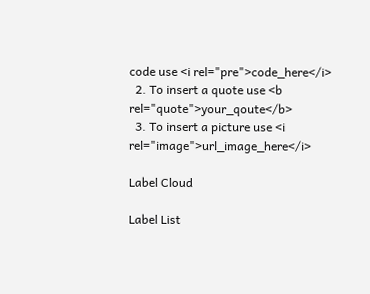code use <i rel="pre">code_here</i>
  2. To insert a quote use <b rel="quote">your_qoute</b>
  3. To insert a picture use <i rel="image">url_image_here</i>

Label Cloud

Label List